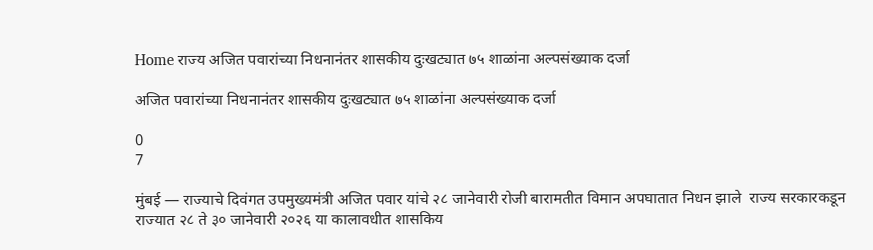Home राज्य अजित पवारांच्या निधनानंतर शासकीय दुःखट्यात ७५ शाळांना अल्पसंख्याक दर्जा

अजित पवारांच्या निधनानंतर शासकीय दुःखट्यात ७५ शाळांना अल्पसंख्याक दर्जा

0
7

मुंबई — राज्याचे दिवंगत उपमुख्यमंत्री अजित पवार यांचे २८ जानेवारी रोजी बारामतीत विमान अपघातात निधन झाले  राज्य सरकारकडून राज्यात २८ ते ३० जानेवारी २०२६ या कालावधीत शासकिय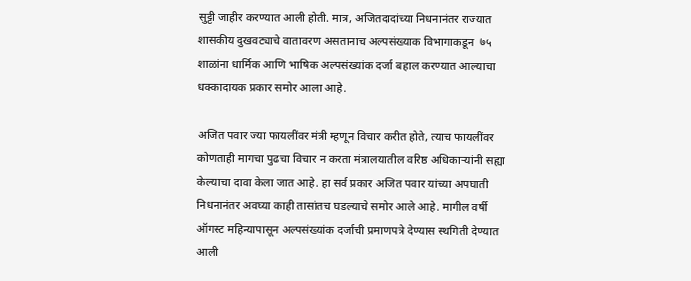सुट्टी जाहीर करण्यात आली होती. मात्र, अजितदादांच्या निधनानंतर राज्यात शासकीय दुखवट्याचे वातावरण असतानाच अल्पसंख्याक विभागाकडून  ७५ शाळांना धार्मिक आणि भाषिक अल्पसंख्यांक दर्जा बहाल करण्यात आल्याचा धक्कादायक प्रकार समोर आला आहे.

अजित पवार ज्या फायलींवर मंत्री म्हणून विचार करीत होते, त्याच फायलींवर कोणताही मागचा पुढचा विचार न करता मंत्रालयातील वरिष्ठ अधिकार्‍यांनी सह्या केल्याचा दावा केला जात आहे. हा सर्व प्रकार अजित पवार यांच्या अपघाती निधनानंतर अवघ्या काही तासांतच घडल्याचे समोर आले आहे. मागील वर्षी ऑगस्ट महिन्यापासून अल्पसंख्यांक दर्जाची प्रमाणपत्रे देण्यास स्थगिती देण्यात आली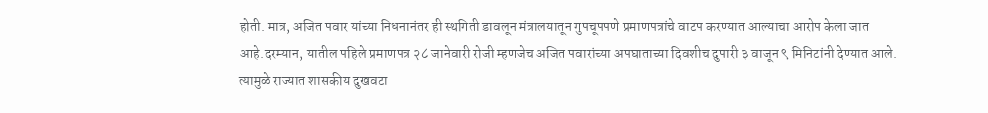होती. मात्र, अजित पवार यांच्या निधनानंतर ही स्थगिती डावलून मंत्रालयातून गुपचूपपणे प्रमाणपत्रांचे वाटप करण्यात आल्याचा आरोप केला जात आहे.दरम्यान, यातील पहिले प्रमाणपत्र २८ जानेवारी रोजी म्हणजेच अजित पवारांच्या अपघाताच्या दिवशीच दुपारी ३ वाजून ९ मिनिटांनी देण्यात आले. त्यामुळे राज्यात शासकीय दुखवटा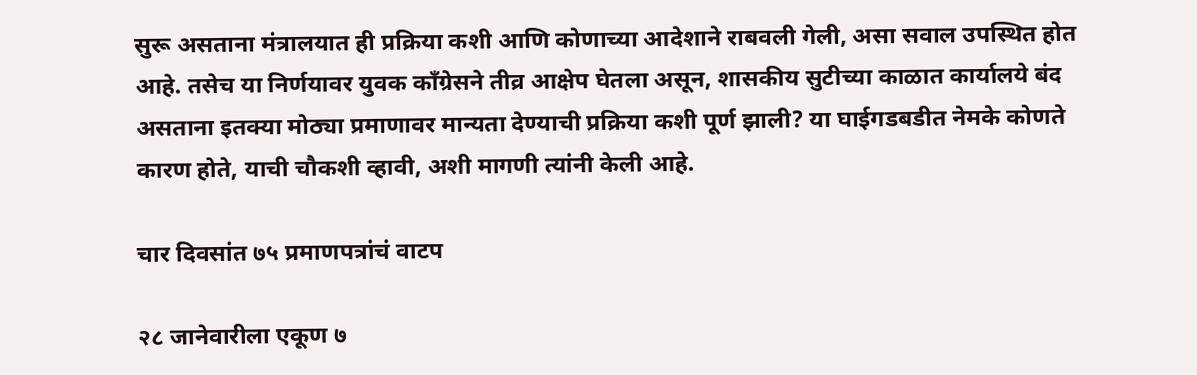सुरू असताना मंत्रालयात ही प्रक्रिया कशी आणि कोणाच्या आदेशाने राबवली गेली, असा सवाल उपस्थित होत आहे. तसेच या निर्णयावर युवक काँग्रेसने तीव्र आक्षेप घेतला असून, शासकीय सुटीच्या काळात कार्यालये बंद असताना इतक्या मोठ्या प्रमाणावर मान्यता देण्याची प्रक्रिया कशी पूर्ण झाली? या घाईगडबडीत नेमके कोणते कारण होते, याची चौकशी व्हावी, अशी मागणी त्यांनी केली आहे.

चार दिवसांत ७५ प्रमाणपत्रांचं वाटप

२८ जानेवारीला एकूण ७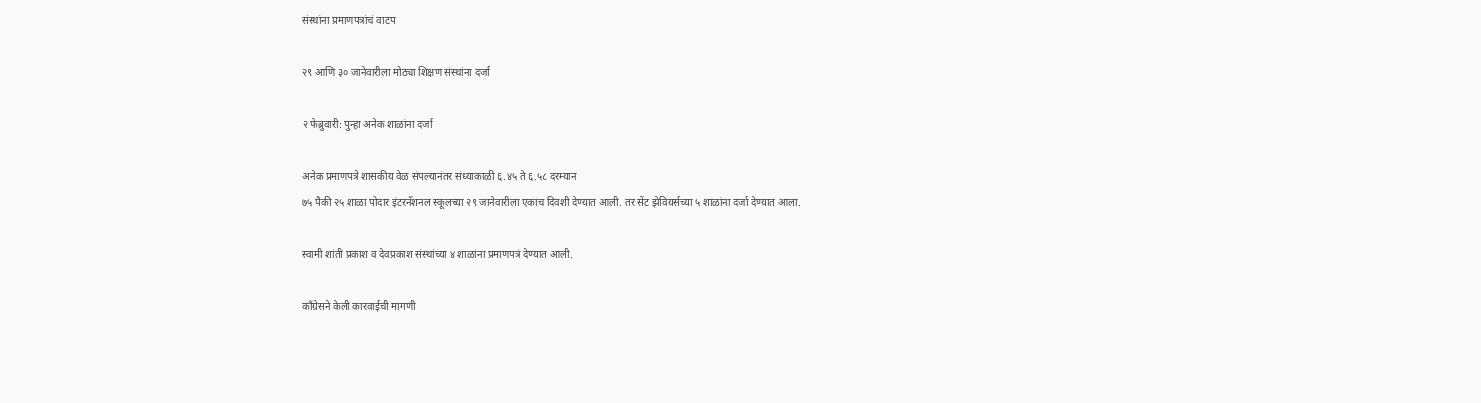संस्थांना प्रमाणपत्रांचं वाटप

२९ आणि ३० जानेवारीला मोठ्या शिक्षण संस्थांना दर्जा

२ फेब्रुवारी: पुन्हा अनेक शाळांना दर्जा

अनेक प्रमाणपत्रे शासकीय वेळ संपल्यानंतर संध्याकाळी ६.४५ ते ६.५८ दरम्यान
७५ पैकी २५ शाळा पोदार इंटरनॅशनल स्कूलच्या २९ जानेवारीला एकाच दिवशी देण्यात आली. तर सेंट झेवियर्सच्या ५ शाळांना दर्जा देण्यात आला.

स्वामी शांती प्रकाश व देवप्रकाश संस्थांच्या ४ शाळांना प्रमाणपत्रं देण्यात आली.

काँग्रेसने केली कारवाईची मागणी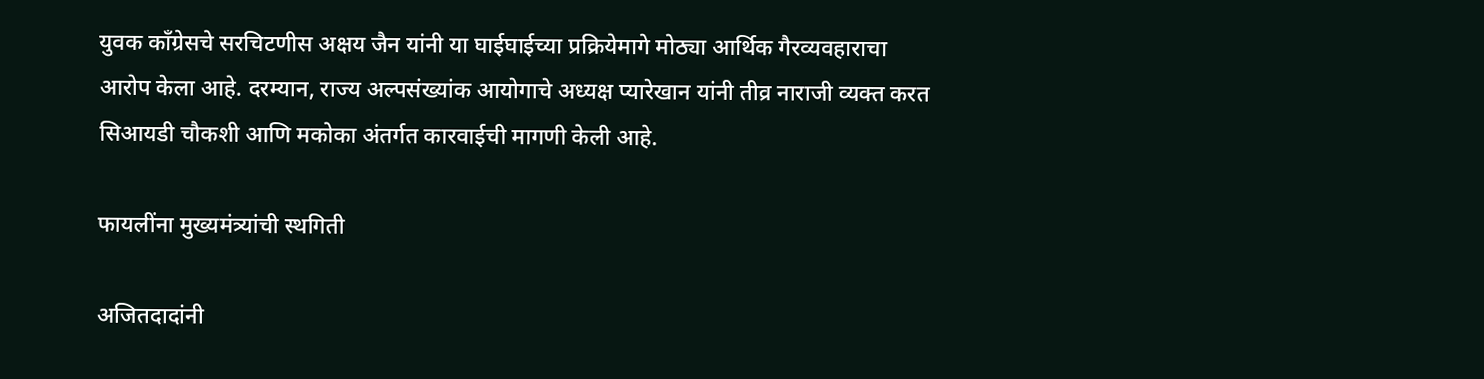युवक काँग्रेसचे सरचिटणीस अक्षय जैन यांनी या घाईघाईच्या प्रक्रियेमागे मोठ्या आर्थिक गैरव्यवहाराचा आरोप केला आहे. दरम्यान, राज्य अल्पसंख्यांक आयोगाचे अध्यक्ष प्यारेखान यांनी तीव्र नाराजी व्यक्त करत सिआयडी चौकशी आणि मकोका अंतर्गत कारवाईची मागणी केली आहे.

फायलींना मुख्यमंत्र्यांची स्थगिती

अजितदादांनी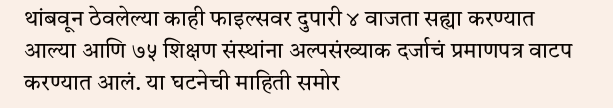थांबवून ठेवलेल्या काही फाइल्सवर दुपारी ४ वाजता सह्या करण्यात आल्या आणि ७५ शिक्षण संस्थांना अल्पसंख्याक दर्जाचं प्रमाणपत्र वाटप करण्यात आलं. या घटनेची माहिती समोर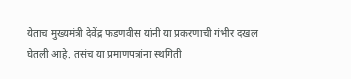येताच मुख्यमंत्री देवेंद्र फडणवीस यांनी या प्रकरणाची गंभीर दखल घेतली आहे. तसंच या प्रमाणपत्रांना स्थगिती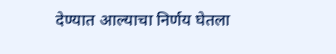देण्यात आल्याचा निर्णय घेतला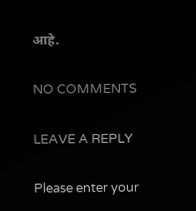आहे.

NO COMMENTS

LEAVE A REPLY

Please enter your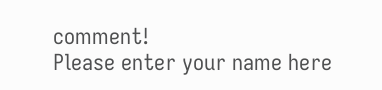comment!
Please enter your name here